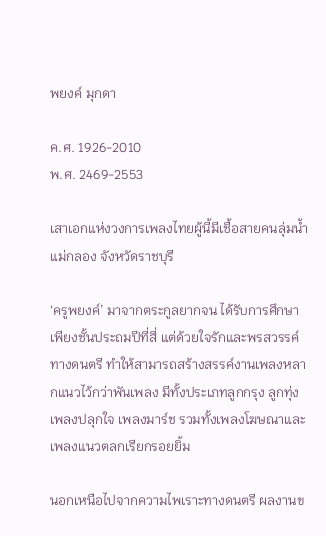พยงค์ มุกดา

ค.ศ. 1926-2010
พ.ศ. 2469-2553

เสาเอกแห่งวงการเพลงไทยผู้นี้มีเชื้อสายคนลุ่มน้ำแม่กลอง จังหวัดราชบุรี

‘ครูพยงค์’ มาจากตระกูลยากจน ได้รับการศึกษาเพียงชั้นประถมปีที่สี่ แต่ด้วยใจรักและพรสวรรค์ทางดนตรี ทำให้สามารถสร้างสรรค์งานเพลงหลากแนวไว้กว่าพันเพลง มีทั้งประเภทลูกกรุง ลูกทุ่ง เพลงปลุกใจ เพลงมาร์ช รวมทั้งเพลงโฆษณาและเพลงแนวตลกเรียกรอยยิ้ม

นอกเหนือไปจากความไพเราะทางดนตรี ผลงานข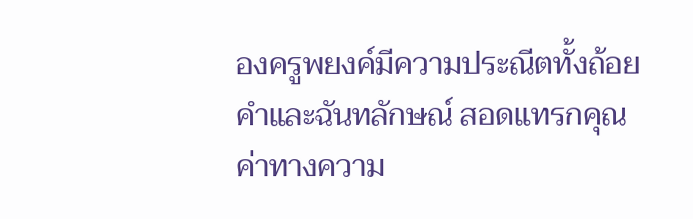องครูพยงค์มีความประณีตทั้งถ้อยคำและฉันทลักษณ์ สอดแทรกคุณค่าทางความ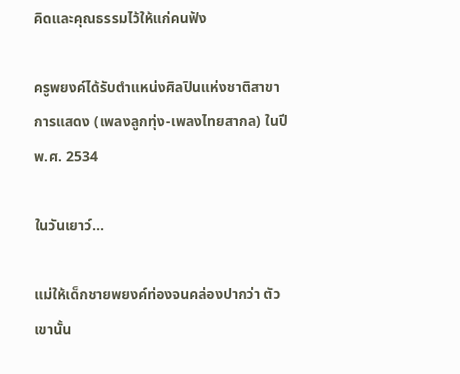คิดและคุณธรรมไว้ให้แก่คนฟัง

ครูพยงค์ได้รับตำแหน่งศิลปินแห่งชาติสาขาการแสดง (เพลงลูกทุ่ง-เพลงไทยสากล) ในปี พ.ศ. 2534

ในวันเยาว์…

แม่ให้เด็กชายพยงค์ท่องจนคล่องปากว่า ตัวเขานั้น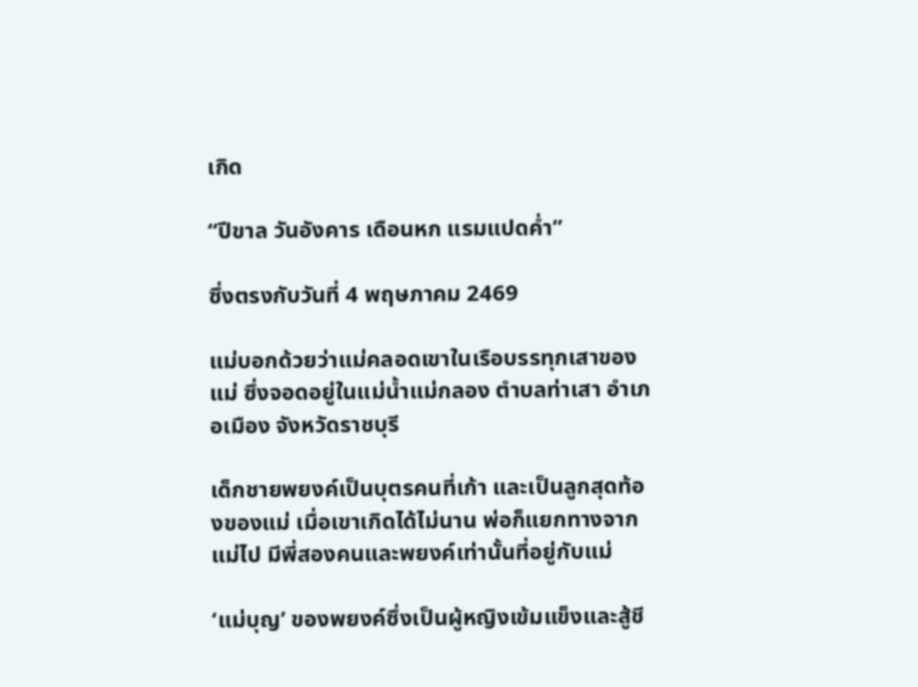เกิด

“ปีขาล วันอังคาร เดือนหก แรมแปดค่ำ”

ซึ่งตรงกับวันที่ 4 พฤษภาคม 2469

แม่บอกด้วยว่าแม่คลอดเขาในเรือบรรทุกเสาของแม่ ซึ่งจอดอยู่ในแม่น้ำแม่กลอง ตำบลท่าเสา อำเภอเมือง จังหวัดราชบุรี

เด็กชายพยงค์เป็นบุตรคนที่เก้า และเป็นลูกสุดท้องของแม่ เมื่อเขาเกิดได้ไม่นาน พ่อก็แยกทางจากแม่ไป มีพี่สองคนและพยงค์เท่านั้นที่อยู่กับแม่

‘แม่บุญ’ ของพยงค์ซึ่งเป็นผู้หญิงเข้มแข็งและสู้ชี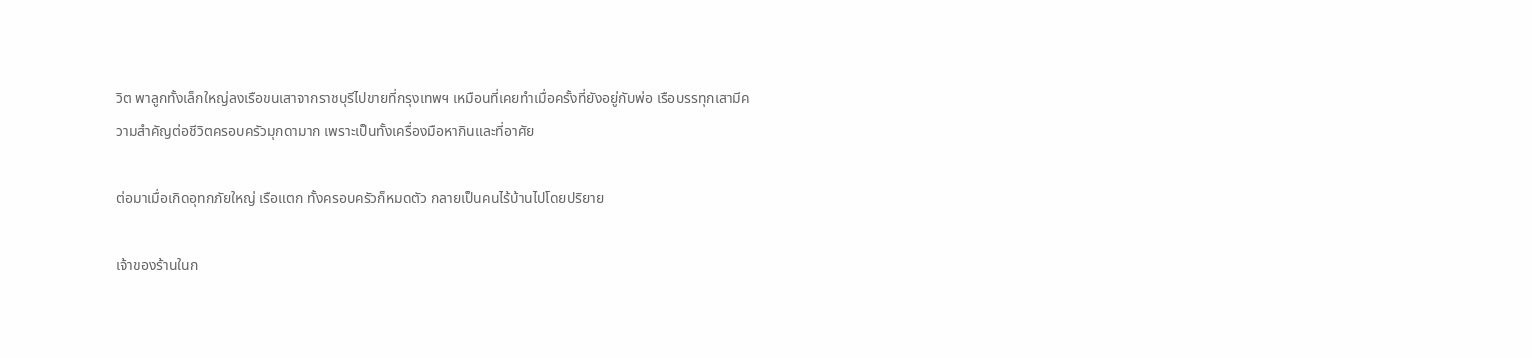วิต พาลูกทั้งเล็กใหญ่ลงเรือขนเสาจากราชบุรีไปขายที่กรุงเทพฯ เหมือนที่เคยทำเมื่อครั้งที่ยังอยู่กับพ่อ เรือบรรทุกเสามีความสำคัญต่อชีวิตครอบครัวมุกดามาก เพราะเป็นทั้งเครื่องมือหากินและที่อาศัย

ต่อมาเมื่อเกิดอุทกภัยใหญ่ เรือแตก ทั้งครอบครัวก็หมดตัว กลายเป็นคนไร้บ้านไปโดยปริยาย

เจ้าของร้านในก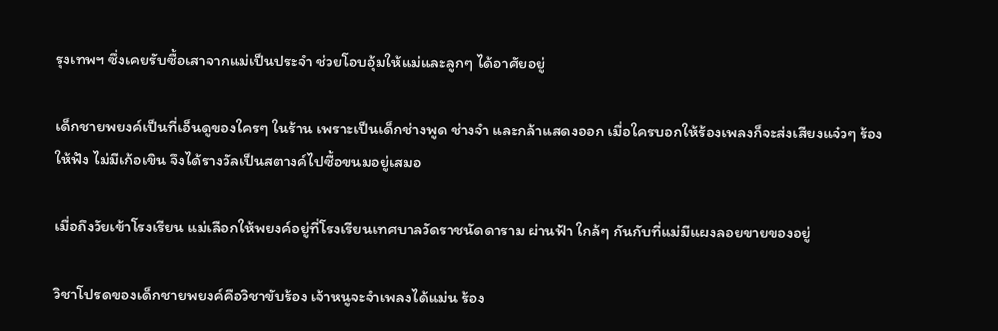รุงเทพฯ ซึ่งเคยรับซื้อเสาจากแม่เป็นประจำ ช่วยโอบอุ้มให้แม่และลูกๆ ได้อาศัยอยู่

เด็กชายพยงค์เป็นที่เอ็นดูของใครๆ ในร้าน เพราะเป็นเด็กช่างพูด ช่างจำ และกล้าแสดงออก เมื่อใครบอกให้ร้องเพลงก็จะส่งเสียงแจ๋วๆ ร้องให้ฟัง ไม่มีเก้อเขิน จึงได้รางวัลเป็นสตางค์ไปซื้อขนมอยู่เสมอ

เมื่อถึงวัยเข้าโรงเรียน แม่เลือกให้พยงค์อยู่ที่โรงเรียนเทศบาลวัดราชนัดดาราม ผ่านฟ้า ใกล้ๆ กันกับที่แม่มีแผงลอยขายของอยู่

วิชาโปรดของเด็กชายพยงค์คือวิชาขับร้อง เจ้าหนูจะจำเพลงได้แม่น ร้อง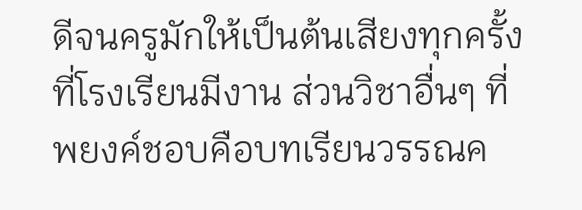ดีจนครูมักให้เป็นต้นเสียงทุกครั้งที่โรงเรียนมีงาน ส่วนวิชาอื่นๆ ที่พยงค์ชอบคือบทเรียนวรรณค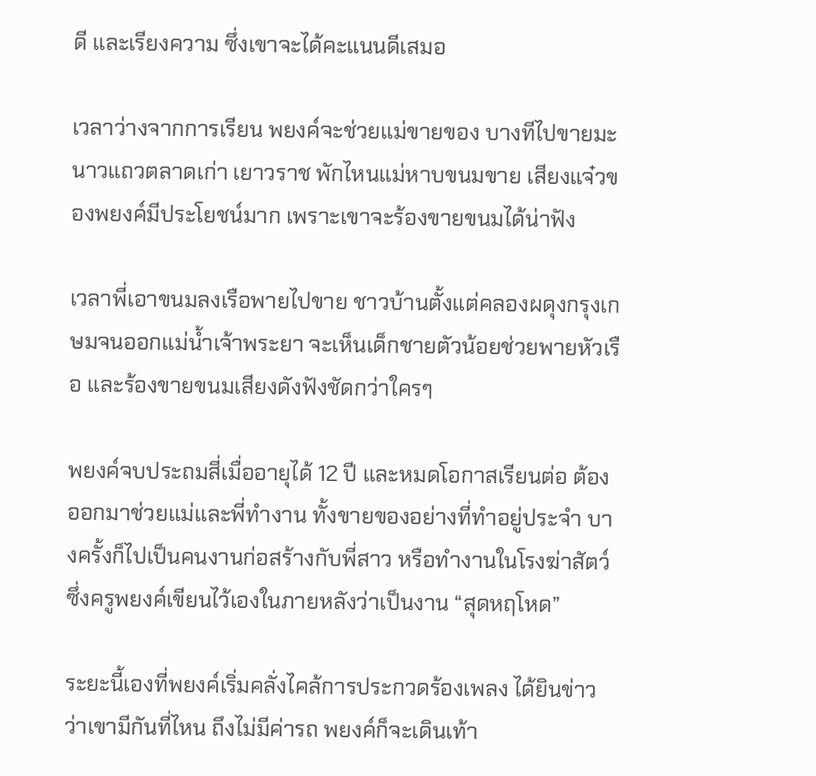ดี และเรียงความ ซึ่งเขาจะได้คะแนนดีเสมอ

เวลาว่างจากการเรียน พยงค์จะช่วยแม่ขายของ บางทีไปขายมะนาวแถวตลาดเก่า เยาวราช พักไหนแม่หาบขนมขาย เสียงแจ๋วของพยงค์มีประโยชน์มาก เพราะเขาจะร้องขายขนมได้น่าฟัง

เวลาพี่เอาขนมลงเรือพายไปขาย ชาวบ้านตั้งแต่คลองผดุงกรุงเกษมจนออกแม่น้ำเจ้าพระยา จะเห็นเด็กชายตัวน้อยช่วยพายหัวเรือ และร้องขายขนมเสียงดังฟังชัดกว่าใครๆ

พยงค์จบประถมสี่เมื่ออายุได้ 12 ปี และหมดโอกาสเรียนต่อ ต้องออกมาช่วยแม่และพี่ทำงาน ทั้งขายของอย่างที่ทำอยู่ประจำ บางครั้งก็ไปเป็นคนงานก่อสร้างกับพี่สาว หรือทำงานในโรงฆ่าสัตว์ ซึ่งครูพยงค์เขียนไว้เองในภายหลังว่าเป็นงาน “สุดหฤโหด”

ระยะนี้เองที่พยงค์เริ่มคลั่งไคล้การประกวดร้องเพลง ได้ยินข่าวว่าเขามีกันที่ไหน ถึงไม่มีค่ารถ พยงค์ก็จะเดินเท้า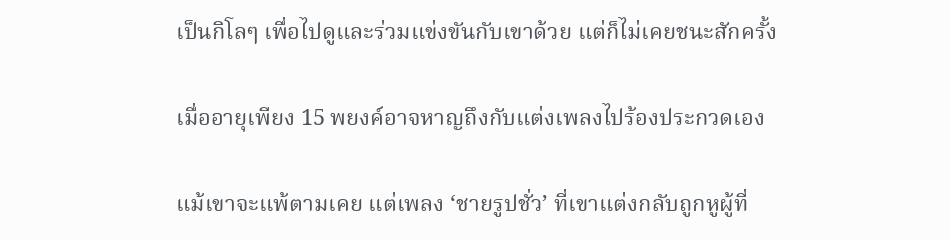เป็นกิโลๆ เพื่อไปดูและร่วมแข่งขันกับเขาด้วย แต่ก็ไม่เคยชนะสักครั้ง

เมื่ออายุเพียง 15 พยงค์อาจหาญถึงกับแต่งเพลงไปร้องประกวดเอง

แม้เขาจะแพ้ตามเคย แต่เพลง ‘ชายรูปชั่ว’ ที่เขาแต่งกลับถูกหูผู้ที่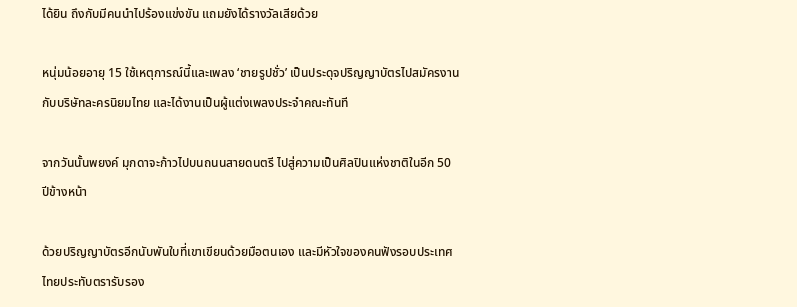ได้ยิน ถึงกับมีคนนำไปร้องแข่งขัน แถมยังได้รางวัลเสียด้วย

หนุ่มน้อยอายุ 15 ใช้เหตุการณ์นี้และเพลง ‘ชายรูปชั่ว’ เป็นประดุจปริญญาบัตรไปสมัครงานกับบริษัทละครนิยมไทย และได้งานเป็นผู้แต่งเพลงประจำคณะทันที

จากวันนั้นพยงค์ มุกดาจะก้าวไปบนถนนสายดนตรี ไปสู่ความเป็นศิลปินแห่งชาติในอีก 50 ปีข้างหน้า

ด้วยปริญญาบัตรอีกนับพันใบที่เขาเขียนด้วยมือตนเอง และมีหัวใจของคนฟังรอบประเทศไทยประทับตรารับรอง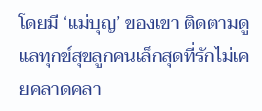โดยมี ‘แม่บุญ’ ของเขา ติดตามดูแลทุกข์สุขลูกคนเล็กสุดที่รักไม่เคยคลาดคลา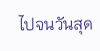ไปจนวันสุด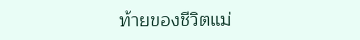ท้ายของชีวิตแม่